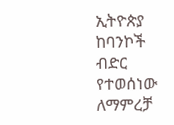ኢትዮጵያ ከባንኮች ብድር የተወሰነው ለማምረቻ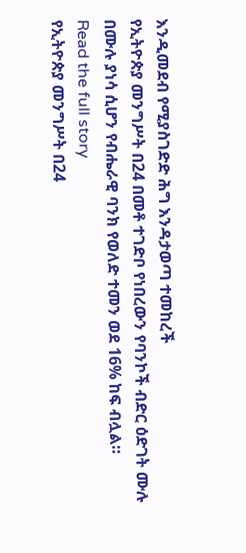እንዲመደብ የሚያስገድድ ሕግ እንዳታወጣ ተመከረች
የኢትዮጵያ መንግሥት በ24 በመቶ ተገድቦ የነበረውን የባንኮች ብድር ዕድገት ሙሉ በሙሉ ያነሳ ሲሆን የብሔራዊ ባንክ የወለድ ተመን ወደ 16% ከፍ ብሏል።
Read the full story
የኢትዮጵያ መንግሥት በ24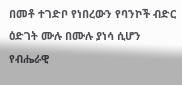በመቶ ተገድቦ የነበረውን የባንኮች ብድር ዕድገት ሙሉ በሙሉ ያነሳ ሲሆን የብሔራዊ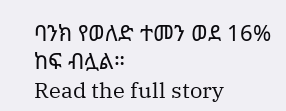ባንክ የወለድ ተመን ወደ 16% ከፍ ብሏል።
Read the full story